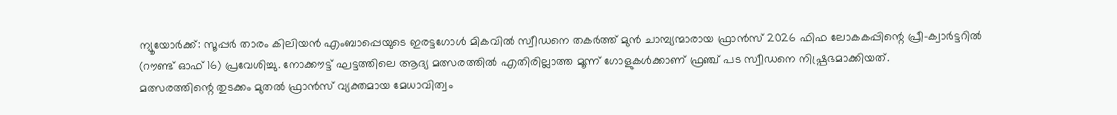ന്യൂയോർക്ക്: സൂപ്പർ താരം കിലിയൻ എംബാപ്പെയുടെ ഇരട്ടഗോൾ മികവിൽ സ്വീഡനെ തകർത്ത് മുൻ ചാമ്പ്യന്മാരായ ഫ്രാൻസ് 2026 ഫിഫ ലോകകപ്പിന്റെ പ്രീ-ക്വാർട്ടറിൽ (റൗണ്ട് ഓഫ് 16) പ്രവേശിച്ചു. നോക്കൗട്ട് ഘട്ടത്തിലെ ആദ്യ മത്സരത്തിൽ എതിരില്ലാത്ത മൂന്ന് ഗോളുകൾക്കാണ് ഫ്രഞ്ച് പട സ്വീഡനെ നിഷ്പ്രഭമാക്കിയത്.
മത്സരത്തിന്റെ തുടക്കം മുതൽ ഫ്രാൻസ് വ്യക്തമായ മേധാവിത്വം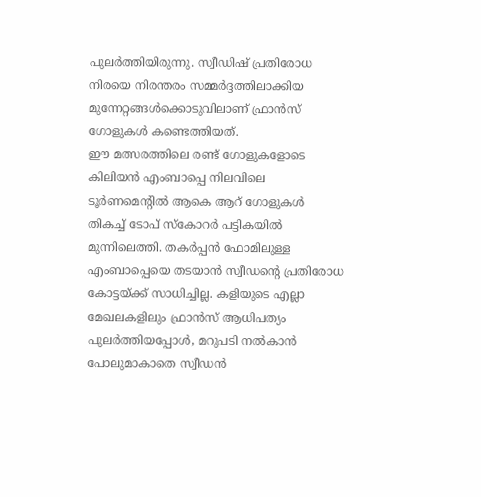പുലർത്തിയിരുന്നു. സ്വീഡിഷ് പ്രതിരോധ നിരയെ നിരന്തരം സമ്മർദ്ദത്തിലാക്കിയ മുന്നേറ്റങ്ങൾക്കൊടുവിലാണ് ഫ്രാൻസ് ഗോളുകൾ കണ്ടെത്തിയത്.
ഈ മത്സരത്തിലെ രണ്ട് ഗോളുകളോടെ കിലിയൻ എംബാപ്പെ നിലവിലെ ടൂർണമെന്റിൽ ആകെ ആറ് ഗോളുകൾ തികച്ച് ടോപ് സ്കോറർ പട്ടികയിൽ മുന്നിലെത്തി. തകർപ്പൻ ഫോമിലുള്ള എംബാപ്പെയെ തടയാൻ സ്വീഡന്റെ പ്രതിരോധ കോട്ടയ്ക്ക് സാധിച്ചില്ല. കളിയുടെ എല്ലാ മേഖലകളിലും ഫ്രാൻസ് ആധിപത്യം പുലർത്തിയപ്പോൾ, മറുപടി നൽകാൻ പോലുമാകാതെ സ്വീഡൻ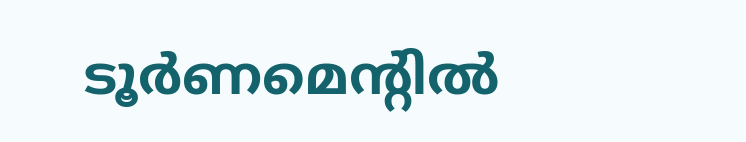ടൂർണമെന്റിൽ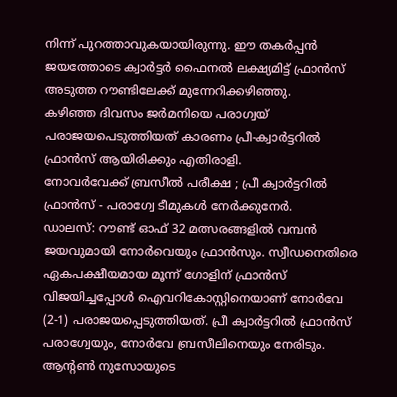നിന്ന് പുറത്താവുകയായിരുന്നു. ഈ തകർപ്പൻ ജയത്തോടെ ക്വാർട്ടർ ഫൈനൽ ലക്ഷ്യമിട്ട് ഫ്രാൻസ് അടുത്ത റൗണ്ടിലേക്ക് മുന്നേറിക്കഴിഞ്ഞു.
കഴിഞ്ഞ ദിവസം ജർമനിയെ പരാഗ്വയ് പരാജയപെടുത്തിയത് കാരണം പ്രീ-ക്വാർട്ടറിൽ ഫ്രാൻസ് ആയിരിക്കും എതിരാളി.
നോവർവേക്ക് ബ്രസീൽ പരീക്ഷ ; പ്രീ ക്വാർട്ടറിൽ ഫ്രാൻസ് - പരാഗ്വേ ടീമുകൾ നേർക്കുനേർ.
ഡാലസ്: റൗണ്ട് ഓഫ് 32 മത്സരങ്ങളിൽ വമ്പൻ ജയവുമായി നോർവെയും ഫ്രാൻസും. സ്വീഡനെതിരെ ഏകപക്ഷീയമായ മൂന്ന് ഗോളിന് ഫ്രാൻസ് വിജയിച്ചപ്പോൾ ഐവറികോസ്റ്റിനെയാണ് നോർവേ (2-1) പരാജയപ്പെടുത്തിയത്. പ്രീ ക്വാർട്ടറിൽ ഫ്രാൻസ് പരാഗ്വേയും, നോർവേ ബ്രസീലിനെയും നേരിടും.
ആന്റൺ നുസോയുടെ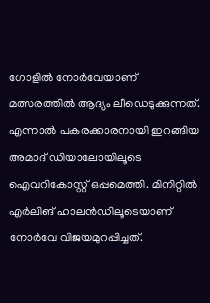ഗോളിൽ നോർവേയാണ് മത്സരത്തിൽ ആദ്യം ലീഡെടുക്കുന്നത്. എന്നാൽ പകരക്കാരനായി ഇറങ്ങിയ അമാദ് ഡിയാലോയിലൂടെ ഐവറികോസ്റ്റ് ഒപ്പമെത്തി. മിനിറ്റിൽ എർലിങ് ഹാലൻഡിലൂടെയാണ് നോർവേ വിജയമുറപ്പിച്ചത്.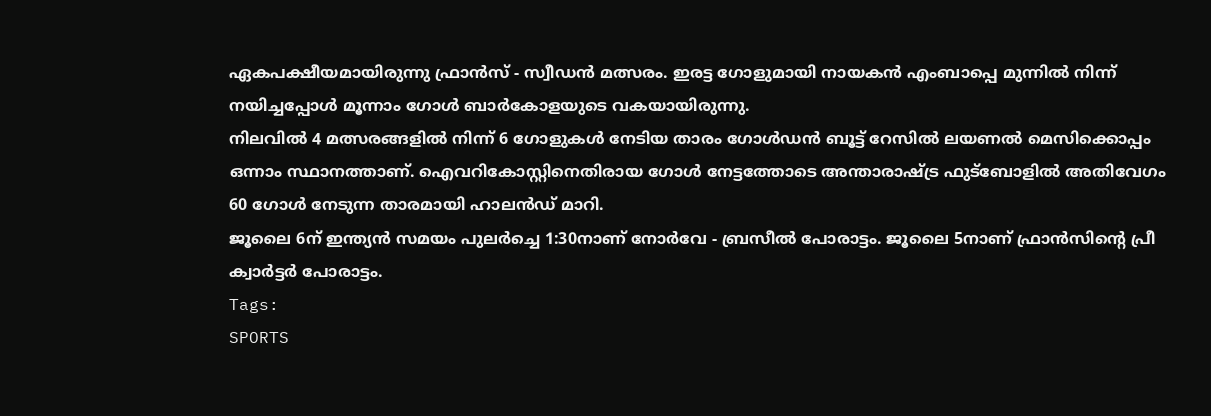ഏകപക്ഷീയമായിരുന്നു ഫ്രാൻസ് - സ്വീഡൻ മത്സരം. ഇരട്ട ഗോളുമായി നായകൻ എംബാപ്പെ മുന്നിൽ നിന്ന് നയിച്ചപ്പോൾ മൂന്നാം ഗോൾ ബാർകോളയുടെ വകയായിരുന്നു.
നിലവിൽ 4 മത്സരങ്ങളിൽ നിന്ന് 6 ഗോളുകൾ നേടിയ താരം ഗോൾഡൻ ബൂട്ട് റേസിൽ ലയണൽ മെസിക്കൊപ്പം ഒന്നാം സ്ഥാനത്താണ്. ഐവറികോസ്റ്റിനെതിരായ ഗോൾ നേട്ടത്തോടെ അന്താരാഷ്ട്ര ഫുട്ബോളിൽ അതിവേഗം 60 ഗോൾ നേടുന്ന താരമായി ഹാലൻഡ് മാറി.
ജൂലൈ 6ന് ഇന്ത്യൻ സമയം പുലർച്ചെ 1:30നാണ് നോർവേ - ബ്രസീൽ പോരാട്ടം. ജൂലൈ 5നാണ് ഫ്രാൻസിന്റെ പ്രീ ക്വാർട്ടർ പോരാട്ടം.
Tags:
SPORTS